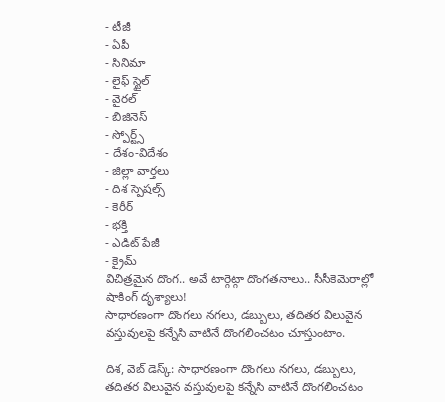- టీజీ
- ఏపీ
- సినిమా
- లైఫ్ స్టైల్
- వైరల్
- బిజినెస్
- స్పోర్ట్స్
- దేశం-విదేశం
- జిల్లా వార్తలు
- దిశ స్పెషల్స్
- కెరీర్
- భక్తి
- ఎడిట్ పేజీ
- క్రైమ్
విచిత్రమైన దొంగ.. అవే టార్గెట్గా దొంగతనాలు.. సీసీకెమెరాల్లో షాకింగ్ దృశ్యాలు!
సాధారణంగా దొంగలు నగలు, డబ్బులు, తదితర విలువైన వస్తువులపై కన్నేసి వాటినే దొంగలించటం చూస్తుంటాం.

దిశ, వెబ్ డెస్క్: సాధారణంగా దొంగలు నగలు, డబ్బులు, తదితర విలువైన వస్తువులపై కన్నేసి వాటినే దొంగలించటం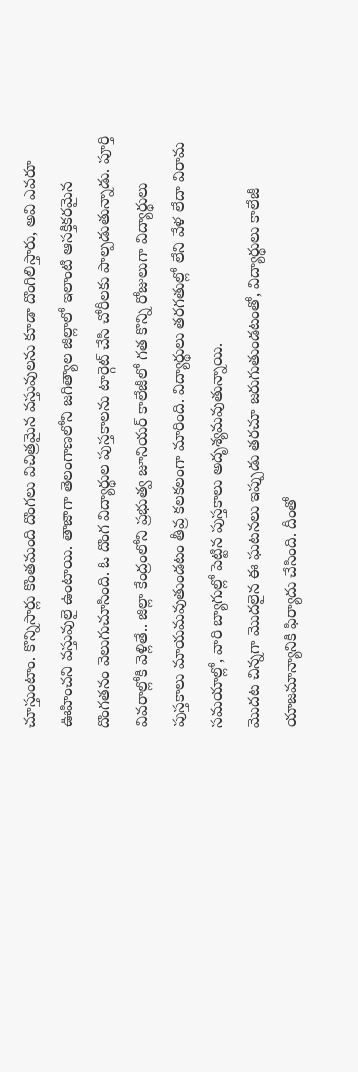చూస్తుంటాం. కొన్నిసార్లు కొంతమంది దొంగలు విచిత్రమైన వస్తువులను కూడా దొంగిలిస్తారు, అవి ఎవరూ ఊహించని వస్తువులై ఉంటాయి. తాజాగా తెలంగాణలోని జగిత్యాల జిల్లాలో ఇలాంటి ఆసక్తికరమైన దొంగతనం వెలుగుచూసింది. ఓ దొంగ విద్యార్థుల పుస్తకాలను టార్గెట్ చేసి చోరీలకు పాల్పడుతున్నాడు. పూర్తి వివరాల్లోకి వెళ్లితే.. జిల్లా కేంద్రంలోని ప్రభుత్వ జూనియర్ కాలేజీలో గత కొన్ని రోజులుగా విద్యార్థులు పుస్తకాలు మాయమవుతుండటం తీవ్ర కలకలంగా మారింది. విద్యార్థులు తరగతుల్లో లేని వేళ లేదా విరామ సమయాల్లో, వారి బ్యాగుల్లో పెట్టిన పుస్తకాలు అదృశ్యమవుతున్నాయి.
మొదట చిన్నగా మొదలైన ఈ ఘటనలు ఇప్పుడు తరచూ జరుగుతుండటంతో, విద్యార్థులు కాలేజీ యాజమాన్యానికి ఫిర్యాదు చేసింది. దీంతో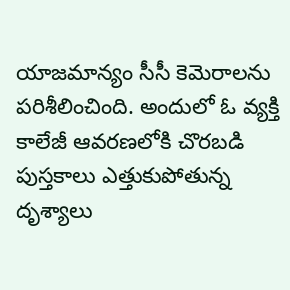యాజమాన్యం సీసీ కెమెరాలను పరిశీలించింది. అందులో ఓ వ్యక్తి కాలేజీ ఆవరణలోకి చొరబడి పుస్తకాలు ఎత్తుకుపోతున్న దృశ్యాలు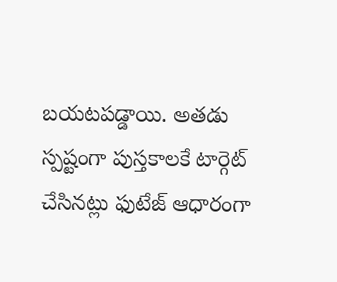బయటపడ్డాయి. అతడు స్పష్టంగా పుస్తకాలకే టార్గెట్ చేసినట్లు ఫుటేజ్ ఆధారంగా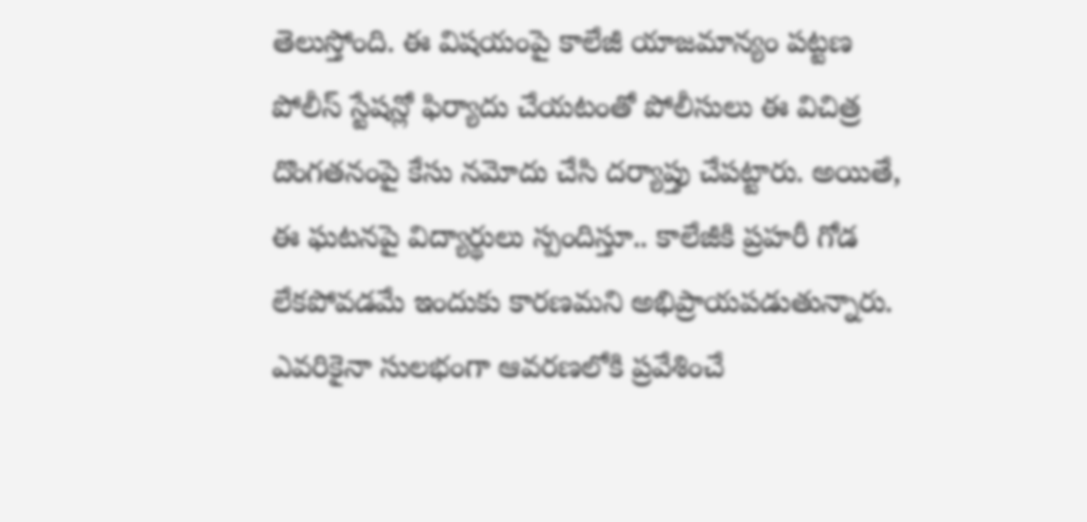తెలుస్తోంది. ఈ విషయంపై కాలేజీ యాజమాన్యం పట్టణ పోలీస్ స్టేషన్లో ఫిర్యాదు చేయటంతో పోలీసులు ఈ విచిత్ర దొంగతనంపై కేసు నమోదు చేసి దర్యాప్తు చేపట్టారు. అయితే, ఈ ఘటనపై విద్యార్థులు స్పందిస్తూ.. కాలేజీకి ప్రహరీ గోడ లేకపోవడమే ఇందుకు కారణమని అభిప్రాయపడుతున్నారు. ఎవరికైనా సులభంగా ఆవరణలోకి ప్రవేశించే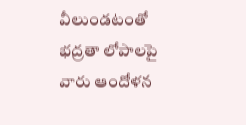వీలుండటంతో భద్రతా లోపాలపై వారు ఆందోళన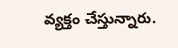వ్యక్తం చేస్తున్నారు.